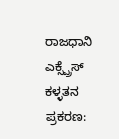ರಾಜಧಾನಿ ಎಕ್ಸ್ಪ್ರೆಸ್ ಕಳ್ಳತನ ಪ್ರಕರಣ: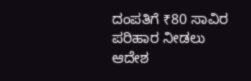ದಂಪತಿಗೆ ₹80 ಸಾವಿರ ಪರಿಹಾರ ನೀಡಲು ಆದೇಶ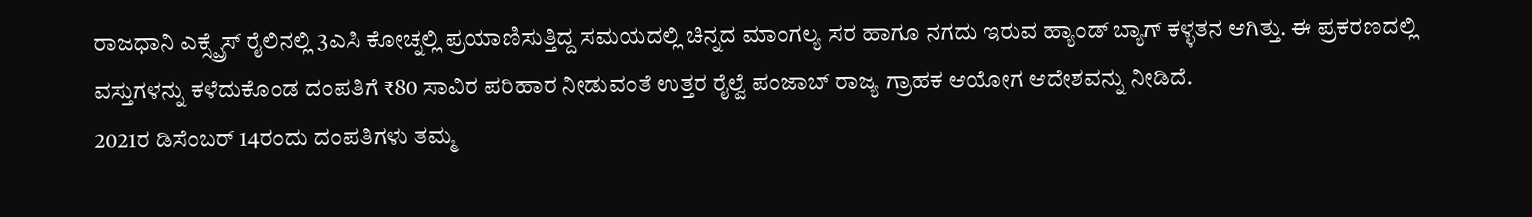ರಾಜಧಾನಿ ಎಕ್ಸ್ಪ್ರೆಸ್ ರೈಲಿನಲ್ಲಿ 3ಎಸಿ ಕೋಚ್ನಲ್ಲಿ ಪ್ರಯಾಣಿಸುತ್ತಿದ್ದ ಸಮಯದಲ್ಲಿ ಚಿನ್ನದ ಮಾಂಗಲ್ಯ ಸರ ಹಾಗೂ ನಗದು ಇರುವ ಹ್ಯಾಂಡ್ ಬ್ಯಾಗ್ ಕಳ್ಳತನ ಆಗಿತ್ತು. ಈ ಪ್ರಕರಣದಲ್ಲಿ ವಸ್ತುಗಳನ್ನು ಕಳೆದುಕೊಂಡ ದಂಪತಿಗೆ ₹80 ಸಾವಿರ ಪರಿಹಾರ ನೀಡುವಂತೆ ಉತ್ತರ ರೈಲ್ವೆ ಪಂಜಾಬ್ ರಾಜ್ಯ ಗ್ರಾಹಕ ಆಯೋಗ ಆದೇಶವನ್ನು ನೀಡಿದೆ.
2021ರ ಡಿಸೆಂಬರ್ 14ರಂದು ದಂಪತಿಗಳು ತಮ್ಮ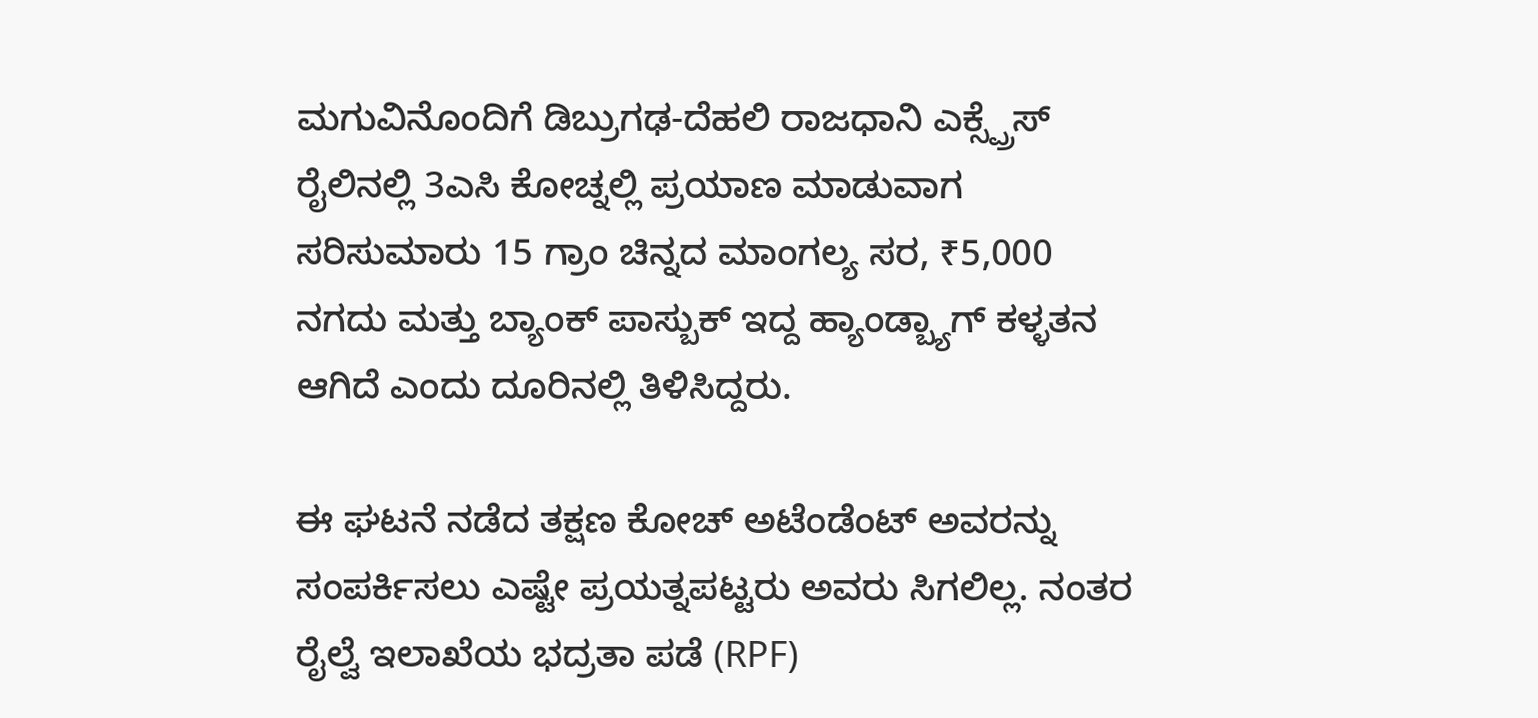ಮಗುವಿನೊಂದಿಗೆ ಡಿಬ್ರುಗಢ-ದೆಹಲಿ ರಾಜಧಾನಿ ಎಕ್ಸ್ಪ್ರೆಸ್ ರೈಲಿನಲ್ಲಿ 3ಎಸಿ ಕೋಚ್ನಲ್ಲಿ ಪ್ರಯಾಣ ಮಾಡುವಾಗ ಸರಿಸುಮಾರು 15 ಗ್ರಾಂ ಚಿನ್ನದ ಮಾಂಗಲ್ಯ ಸರ, ₹5,000 ನಗದು ಮತ್ತು ಬ್ಯಾಂಕ್ ಪಾಸ್ಬುಕ್ ಇದ್ದ ಹ್ಯಾಂಡ್ಬ್ಯಾಗ್ ಕಳ್ಳತನ ಆಗಿದೆ ಎಂದು ದೂರಿನಲ್ಲಿ ತಿಳಿಸಿದ್ದರು.

ಈ ಘಟನೆ ನಡೆದ ತಕ್ಷಣ ಕೋಚ್ ಅಟೆಂಡೆಂಟ್ ಅವರನ್ನು ಸಂಪರ್ಕಿಸಲು ಎಷ್ಟೇ ಪ್ರಯತ್ನಪಟ್ಟರು ಅವರು ಸಿಗಲಿಲ್ಲ. ನಂತರ ರೈಲ್ವೆ ಇಲಾಖೆಯ ಭದ್ರತಾ ಪಡೆ (RPF)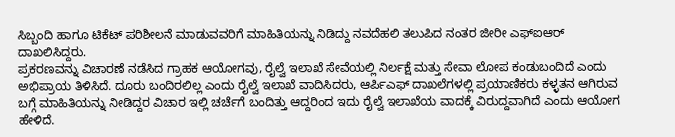ಸಿಬ್ಬಂದಿ ಹಾಗೂ ಟಿಕೆಟ್ ಪರಿಶೀಲನೆ ಮಾಡುವವರಿಗೆ ಮಾಹಿತಿಯನ್ನು ನಿಡಿದ್ದು ನವದೆಹಲಿ ತಲುಪಿದ ನಂತರ ಜೀರೀ ಎಫ್ಐಆರ್ ದಾಖಲಿಸಿದ್ದರು.
ಪ್ರಕರಣವನ್ನು ವಿಚಾರಣೆ ನಡೆಸಿದ ಗ್ರಾಹಕ ಆಯೋಗವು, ರೈಲ್ವೆ ಇಲಾಖೆ ಸೇವೆಯಲ್ಲಿ ನಿರ್ಲಕ್ಷೆ ಮತ್ತು ಸೇವಾ ಲೋಪ ಕಂಡುಬಂದಿದೆ ಎಂದು ಅಭಿಪ್ರಾಯ ತಿಳಿಸಿದೆ. ದೂರು ಬಂದಿರಲಿಲ್ಲ ಎಂದು ರೈಲ್ವೆ ಇಲಾಖೆ ವಾದಿಸಿದರು, ಆರ್ಪಿಎಫ್ ದಾಖಲೆಗಳಲ್ಲಿ ಪ್ರಯಾಣಿಕರು ಕಳ್ಳತನ ಆಗಿರುವ ಬಗ್ಗೆ ಮಾಹಿತಿಯನ್ನು ನೀಡಿದ್ದರ ವಿಚಾರ ಇಲ್ಲಿ ಚರ್ಚೆಗೆ ಬಂದಿತ್ತು ಆದ್ದರಿಂದ ಇದು ರೈಲ್ವೆ ಇಲಾಖೆಯ ವಾದಕ್ಕೆ ವಿರುದ್ದವಾಗಿದೆ ಎಂದು ಆಯೋಗ ಹೇಳಿದೆ.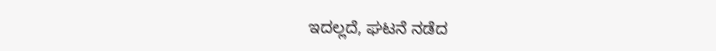ಇದಲ್ಲದೆ, ಘಟನೆ ನಡೆದ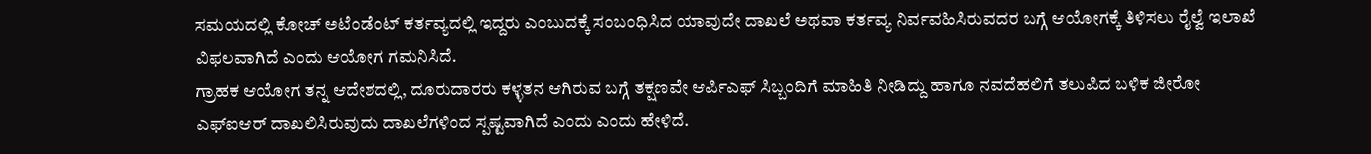ಸಮಯದಲ್ಲಿ ಕೋಚ್ ಅಟೆಂಡೆಂಟ್ ಕರ್ತವ್ಯದಲ್ಲಿ ಇದ್ದರು ಎಂಬುದಕ್ಕೆ ಸಂಬಂಧಿಸಿದ ಯಾವುದೇ ದಾಖಲೆ ಅಥವಾ ಕರ್ತವ್ಯ ನಿರ್ವವಹಿಸಿರುವದರ ಬಗ್ಗೆ ಆಯೋಗಕ್ಕೆ ತಿಳಿಸಲು ರೈಲ್ವೆ ಇಲಾಖೆ ವಿಫಲವಾಗಿದೆ ಎಂದು ಆಯೋಗ ಗಮನಿಸಿದೆ.
ಗ್ರಾಹಕ ಆಯೋಗ ತನ್ನ ಆದೇಶದಲ್ಲಿ, ದೂರುದಾರರು ಕಳ್ಳತನ ಆಗಿರುವ ಬಗ್ಗೆ ತಕ್ಷಣವೇ ಆರ್ಪಿಎಫ್ ಸಿಬ್ಬಂದಿಗೆ ಮಾಹಿತಿ ನೀಡಿದ್ದು ಹಾಗೂ ನವದೆಹಲಿಗೆ ತಲುಪಿದ ಬಳಿಕ ಜೀರೋ ಎಫ್ಐಆರ್ ದಾಖಲಿಸಿರುವುದು ದಾಖಲೆಗಳಿಂದ ಸ್ಪಷ್ಟವಾಗಿದೆ ಎಂದು ಎಂದು ಹೇಳಿದೆ.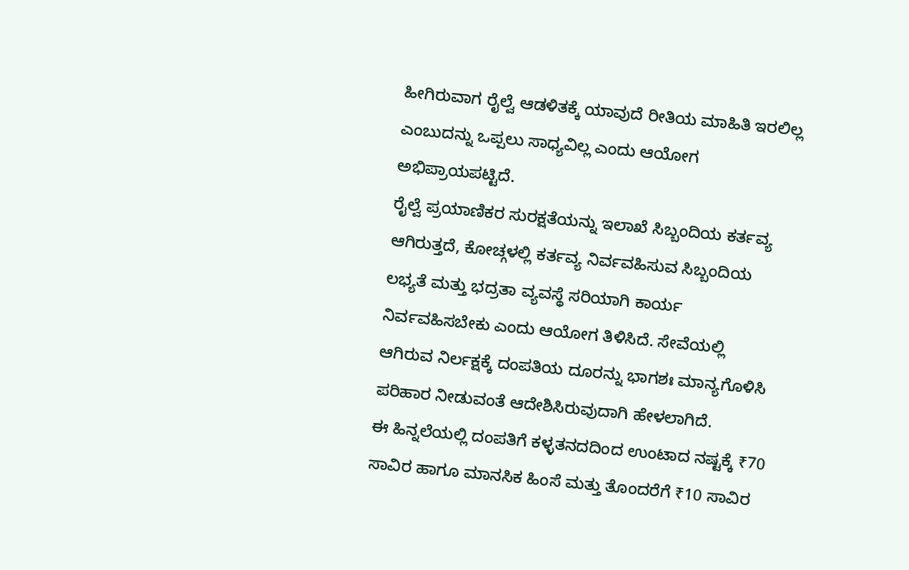ಹೀಗಿರುವಾಗ ರೈಲ್ವೆ ಆಡಳಿತಕ್ಕೆ ಯಾವುದೆ ರೀತಿಯ ಮಾಹಿತಿ ಇರಲಿಲ್ಲ ಎಂಬುದನ್ನು ಒಪ್ಪಲು ಸಾಧ್ಯವಿಲ್ಲ ಎಂದು ಆಯೋಗ ಅಭಿಪ್ರಾಯಪಟ್ಟಿದೆ.
ರೈಲ್ವೆ ಪ್ರಯಾಣಿಕರ ಸುರಕ್ಷತೆಯನ್ನು ಇಲಾಖೆ ಸಿಬ್ಬಂದಿಯ ಕರ್ತವ್ಯ ಆಗಿರುತ್ತದೆ, ಕೋಚ್ಗಳಲ್ಲಿ ಕರ್ತವ್ಯ ನಿರ್ವವಹಿಸುವ ಸಿಬ್ಬಂದಿಯ ಲಭ್ಯತೆ ಮತ್ತು ಭದ್ರತಾ ವ್ಯವಸ್ಥೆ ಸರಿಯಾಗಿ ಕಾರ್ಯ ನಿರ್ವವಹಿಸಬೇಕು ಎಂದು ಆಯೋಗ ತಿಳಿಸಿದೆ. ಸೇವೆಯಲ್ಲಿ ಆಗಿರುವ ನಿರ್ಲಕ್ಷಕ್ಕೆ ದಂಪತಿಯ ದೂರನ್ನು ಭಾಗಶಃ ಮಾನ್ಯಗೊಳಿಸಿ ಪರಿಹಾರ ನೀಡುವಂತೆ ಆದೇಶಿಸಿರುವುದಾಗಿ ಹೇಳಲಾಗಿದೆ.
ಈ ಹಿನ್ನಲೆಯಲ್ಲಿ ದಂಪತಿಗೆ ಕಳ್ಳತನದದಿಂದ ಉಂಟಾದ ನಷ್ಟಕ್ಕೆ ₹70 ಸಾವಿರ ಹಾಗೂ ಮಾನಸಿಕ ಹಿಂಸೆ ಮತ್ತು ತೊಂದರೆಗೆ ₹10 ಸಾವಿರ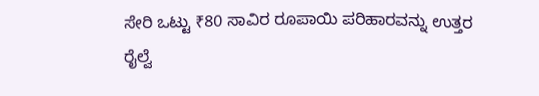ಸೇರಿ ಒಟ್ಟು ₹80 ಸಾವಿರ ರೂಪಾಯಿ ಪರಿಹಾರವನ್ನು ಉತ್ತರ ರೈಲ್ವೆ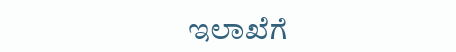ಇಲಾಖೆಗೆ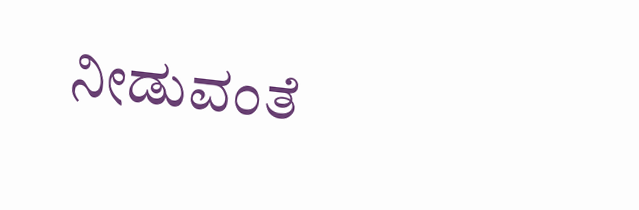ನೀಡುವಂತೆ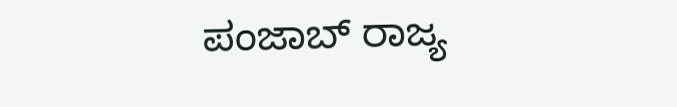ಪಂಜಾಬ್ ರಾಜ್ಯ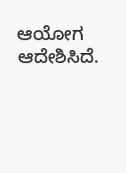ಆಯೋಗ ಆದೇಶಿಸಿದೆ.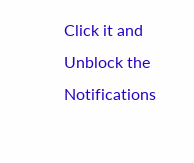Click it and Unblock the Notifications